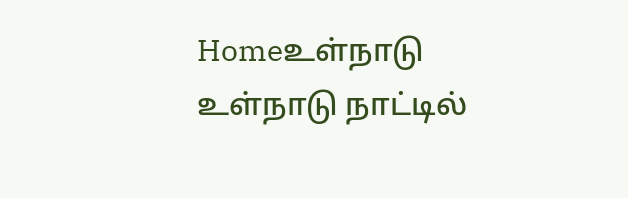Homeஉள்நாடு உள்நாடு நாட்டில்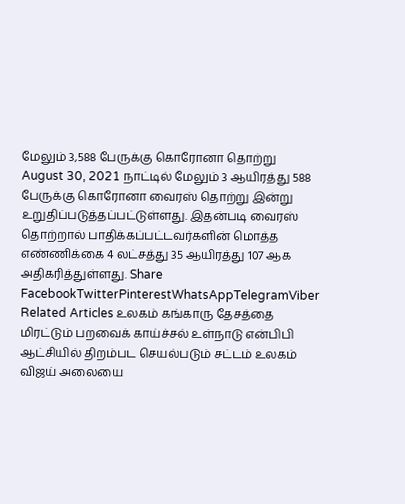மேலும் 3,588 பேருக்கு கொரோனா தொற்று August 30, 2021 நாட்டில் மேலும் 3 ஆயிரத்து 588 பேருக்கு கொரோனா வைரஸ் தொற்று இன்று உறுதிப்படுத்தப்பட்டுள்ளது. இதன்படி வைரஸ் தொற்றால் பாதிக்கப்பட்டவர்களின் மொத்த எண்ணிக்கை 4 லட்சத்து 35 ஆயிரத்து 107 ஆக அதிகரித்துள்ளது. Share FacebookTwitterPinterestWhatsAppTelegramViber Related Articles உலகம் கங்காரு தேசத்தை மிரட்டும் பறவைக் காய்ச்சல் உள்நாடு என்பிபி ஆட்சியில் திறம்பட செயல்படும் சட்டம் உலகம் விஜய் அலையை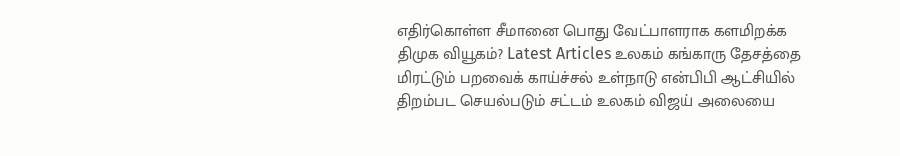எதிர்கொள்ள சீமானை பொது வேட்பாளராக களமிறக்க திமுக வியூகம்? Latest Articles உலகம் கங்காரு தேசத்தை மிரட்டும் பறவைக் காய்ச்சல் உள்நாடு என்பிபி ஆட்சியில் திறம்பட செயல்படும் சட்டம் உலகம் விஜய் அலையை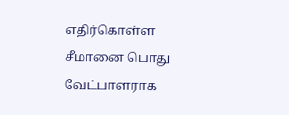எதிர்கொள்ள சீமானை பொது வேட்பாளராக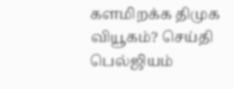களமிறக்க திமுக வியூகம்? செய்தி பெல்ஜியம்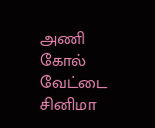அணி கோல் வேட்டை சினிமா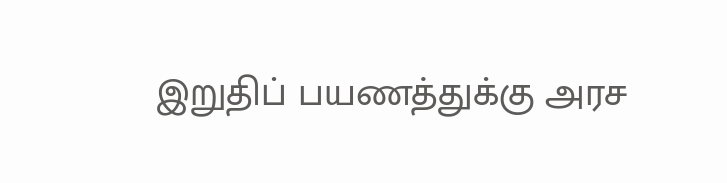இறுதிப் பயணத்துக்கு அரச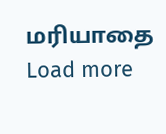மரியாதை Load more